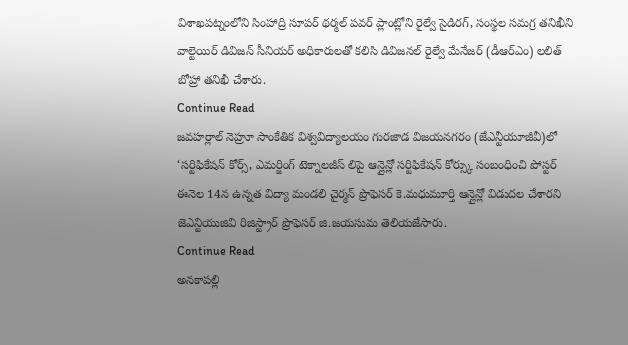విశాఖపట్నంలోని సింహాద్రి సూపర్ థర్మల్ పవర్ ప్లాంట్లోని రైల్వే సైడిరగ్, సంస్థల సమగ్ర తనిఖీని వాల్టెయిర్ డివిజన్ సీనియర్ అధికారులతో కలిసి డివిజనల్ రైల్వే మేనేజర్ (డీఆర్ఎం) లలిత్ బోహ్రా తనిఖీ చేశారు.
Continue Read
జవహర్లాల్ నెహ్రూ సాంకేతిక విశ్వవిద్యాలయం గురజాడ విజయనగరం (జేఎన్టీయూజీవీ)లో ‘సర్టిఫికేషన్ కోర్స్, ఎమర్జింగ్ టెక్నాలజీస్ లిపై ఆన్లైన్లో సర్టిఫికేషన్ కోర్స్కు సంబంధించి పోస్టర్ ఈనెల 14న ఉన్నత విద్యా మండలి చైర్మన్ ప్రొఫెసర్ కె.మధుమూర్తి ఆన్లైన్లో విడుదల చేశారని జెఎన్టియుజివి రిజిస్ట్రార్ ప్రొఫెసర్ జి.జయసుమ తెలియజేసారు.
Continue Read
అనకాపల్లి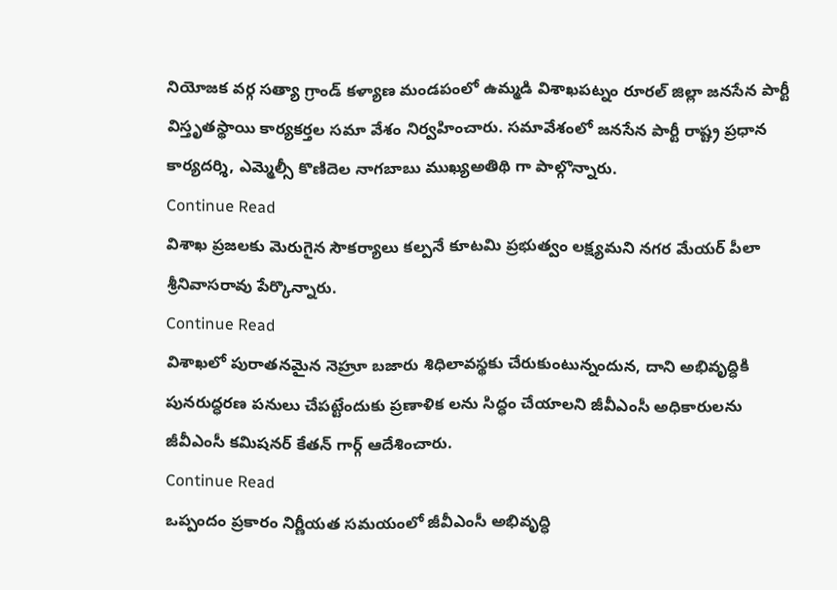నియోజక వర్గ సత్యా గ్రాండ్ కళ్యాణ మండపంలో ఉమ్మడి విశాఖపట్నం రూరల్ జిల్లా జనసేన పార్టీ విస్తృతస్థాయి కార్యకర్తల సమా వేశం నిర్వహించారు. సమావేశంలో జనసేన పార్టీ రాష్ట్ర ప్రధాన కార్యదర్శి, ఎమ్మెల్సీ కొణిదెల నాగబాబు ముఖ్యఅతిథి గా పాల్గొన్నారు.
Continue Read
విశాఖ ప్రజలకు మెరుగైన సౌకర్యాలు కల్పనే కూటమి ప్రభుత్వం లక్ష్యమని నగర మేయర్ పీలా శ్రీనివాసరావు పేర్కొన్నారు.
Continue Read
విశాఖలో పురాతనమైన నెహ్రూ బజారు శిధిలావస్థకు చేరుకుంటున్నందున, దాని అభివృద్ధికి పునరుద్ధరణ పనులు చేపట్టేందుకు ప్రణాళిక లను సిద్ధం చేయాలని జీవీఎంసీ అధికారులను జీవీఎంసీ కమిషనర్ కేతన్ గార్గ్ ఆదేశించారు.
Continue Read
ఒప్పందం ప్రకారం నిర్ణీయత సమయంలో జీవీఎంసీ అభివృద్ధి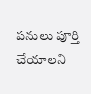పనులు పూర్తి చేయాలని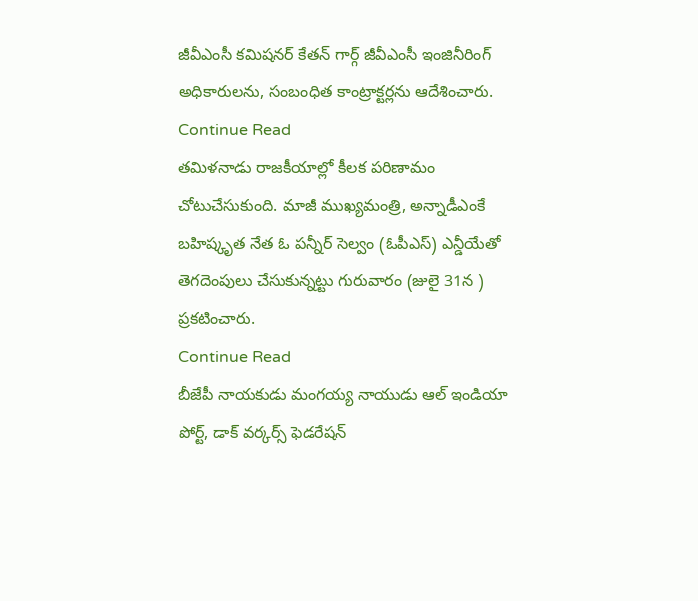జీవీఎంసీ కమిషనర్ కేతన్ గార్గ్ జీవీఎంసీ ఇంజినీరింగ్ అధికారులను, సంబంధిత కాంట్రాక్టర్లను ఆదేశించారు.
Continue Read
తమిళనాడు రాజకీయాల్లో కీలక పరిణామం చోటుచేసుకుంది. మాజీ ముఖ్యమంత్రి, అన్నాడీఎంకే బహిష్కృత నేత ఓ పన్నీర్ సెల్వం (ఓపీఎస్) ఎన్డీయేతో తెగదెంపులు చేసుకున్నట్టు గురువారం (జులై 31న ) ప్రకటించారు.
Continue Read
బీజేపీ నాయకుడు మంగయ్య నాయుడు ఆల్ ఇండియా పోర్ట్, డాక్ వర్కర్స్ ఫెడరేషన్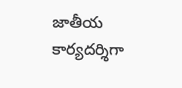జాతీయ కార్యదర్శిగా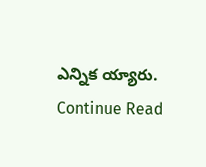ఎన్నిక య్యారు.
Continue Read